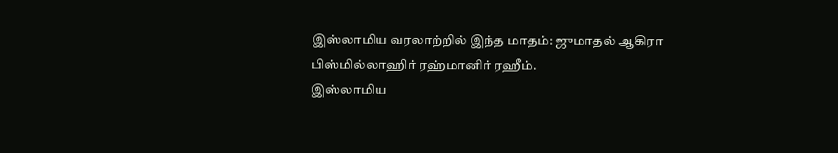இஸ்லாமிய வரலாற்றில் இந்த மாதம்: ஜுமாதல் ஆகிரா
பிஸ்மில்லாஹிர் ரஹ்மானிர் ரஹீம்.
இஸ்லாமிய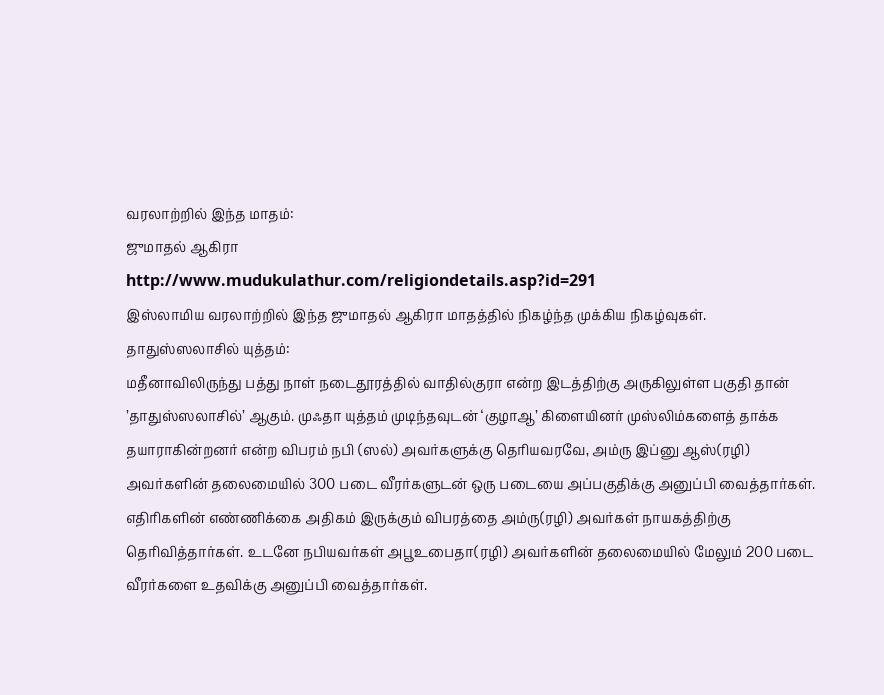வரலாற்றில் இந்த மாதம்:
ஜுமாதல் ஆகிரா
http://www.mudukulathur.com/religiondetails.asp?id=291
இஸ்லாமிய வரலாற்றில் இந்த ஜுமாதல் ஆகிரா மாதத்தில் நிகழ்ந்த முக்கிய நிகழ்வுகள்.
தாதுஸ்ஸலாசில் யுத்தம்:
மதீனாவிலிருந்து பத்து நாள் நடைதூரத்தில் வாதில்குரா என்ற இடத்திற்கு அருகிலுள்ள பகுதி தான் ’தாதுஸ்ஸலாசில்’ ஆகும். முஃதா யுத்தம் முடிந்தவுடன் ‘குழாஆ’ கிளையினர் முஸ்லிம்களைத் தாக்க தயாராகின்றனர் என்ற விபரம் நபி (ஸல்) அவர்களுக்கு தெரியவரவே, அம்ரு இப்னு ஆஸ்(ரழி) அவர்களின் தலைமையில் 300 படை வீரர்களுடன் ஒரு படையை அப்பகுதிக்கு அனுப்பி வைத்தார்கள். எதிரிகளின் எண்ணிக்கை அதிகம் இருக்கும் விபரத்தை அம்ரு(ரழி) அவர்கள் நாயகத்திற்கு தெரிவித்தார்கள். உடனே நபியவர்கள் அபூஉபைதா(ரழி) அவர்களின் தலைமையில் மேலும் 200 படை வீரர்களை உதவிக்கு அனுப்பி வைத்தார்கள்.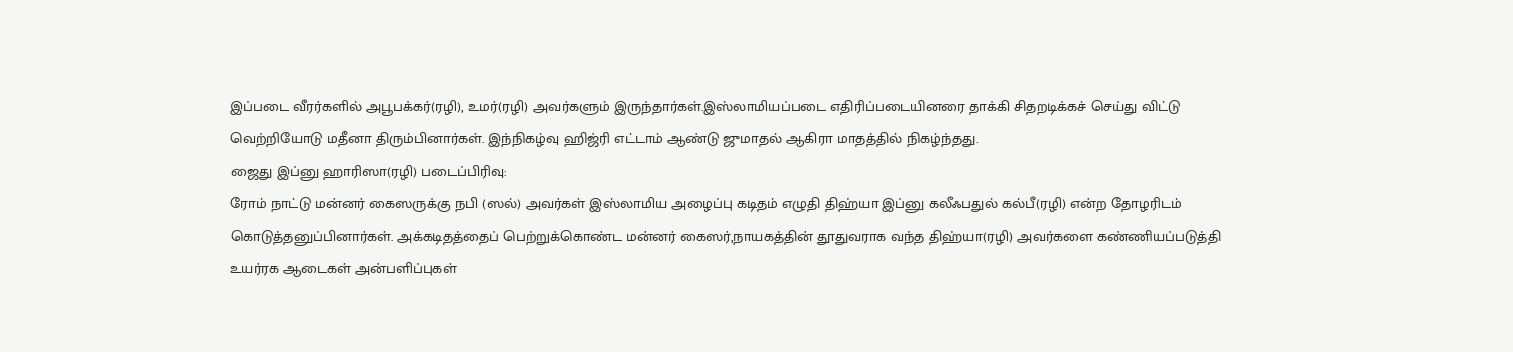இப்படை வீரர்களில் அபூபக்கர்(ரழி), உமர்(ரழி) அவர்களும் இருந்தார்கள்.இஸ்லாமியப்படை எதிரிப்படையினரை தாக்கி சிதறடிக்கச் செய்து விட்டு வெற்றியோடு மதீனா திரும்பினார்கள். இந்நிகழ்வு ஹிஜ்ரி எட்டாம் ஆண்டு ஜுமாதல் ஆகிரா மாதத்தில் நிகழ்ந்தது.
ஜைது இப்னு ஹாரிஸா(ரழி) படைப்பிரிவு:
ரோம் நாட்டு மன்னர் கைஸருக்கு நபி (ஸல்) அவர்கள் இஸ்லாமிய அழைப்பு கடிதம் எழுதி திஹ்யா இப்னு கலீஃபதுல் கல்பீ(ரழி) என்ற தோழரிடம் கொடுத்தனுப்பினார்கள். அக்கடிதத்தைப் பெற்றுக்கொண்ட மன்னர் கைஸர்,நாயகத்தின் தூதுவராக வந்த திஹ்யா(ரழி) அவர்களை கண்ணியப்படுத்தி உயர்ரக ஆடைகள் அன்பளிப்புகள்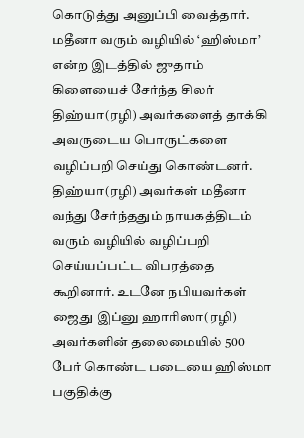கொடுத்து அனுப்பி வைத்தார். மதீனா வரும் வழியில் ‘ஹிஸ்மா’ என்ற இடத்தில் ஜுதாம் கிளையைச் சேர்ந்த சிலர் திஹ்யா(ரழி) அவர்களைத் தாக்கி அவருடைய பொருட்களை
வழிப்பறி செய்து கொண்டனர். திஹ்யா(ரழி) அவர்கள் மதீனா வந்து சேர்ந்ததும் நாயகத்திடம் வரும் வழியில் வழிப்பறி செய்யப்பட்ட விபரத்தை கூறினார். உடனே நபியவர்கள் ஜைது இப்னு ஹாரிஸா(ரழி) அவர்களின் தலைமையில் 500 பேர் கொண்ட படையை ஹிஸ்மா பகுதிக்கு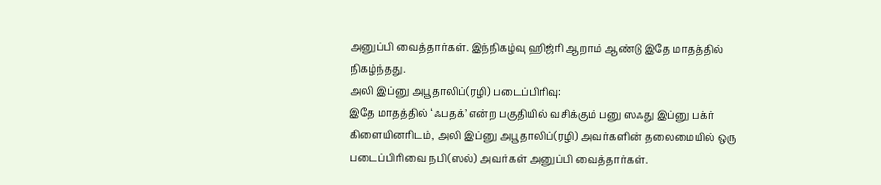அனுப்பி வைத்தார்கள். இந்நிகழ்வு ஹிஜ்ரி ஆறாம் ஆண்டு இதே மாதத்தில் நிகழ்ந்தது.
அலி இப்னு அபூதாலிப்(ரழி) படைப்பிரிவு:
இதே மாதத்தில் ‘ஃபதக்’ என்ற பகுதியில் வசிக்கும் பனு ஸஃது இப்னு பக்ர் கிளையினரிடம், அலி இப்னு அபூதாலிப்(ரழி) அவர்களின் தலைமையில் ஒரு படைப்பிரிவை நபி(ஸல்) அவர்கள் அனுப்பி வைத்தார்கள்.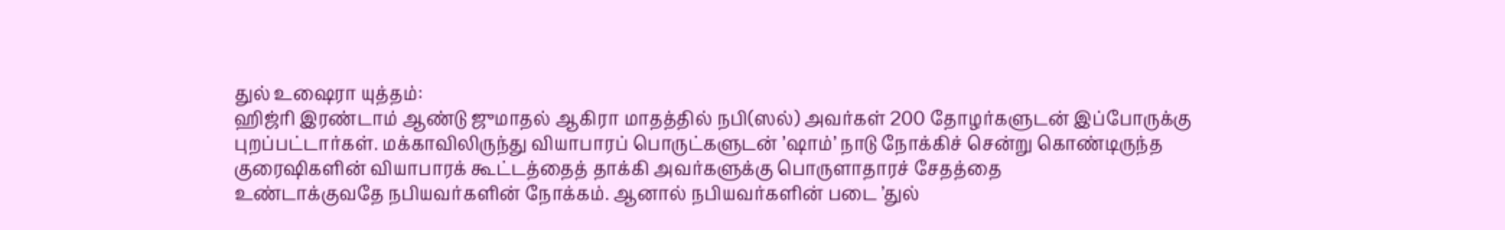துல் உஷைரா யுத்தம்:
ஹிஜ்ரி இரண்டாம் ஆண்டு ஜுமாதல் ஆகிரா மாதத்தில் நபி(ஸல்) அவர்கள் 200 தோழர்களுடன் இப்போருக்கு புறப்பட்டார்கள். மக்காவிலிருந்து வியாபாரப் பொருட்களுடன் ’ஷாம்’ நாடு நோக்கிச் சென்று கொண்டிருந்த குரைஷிகளின் வியாபாரக் கூட்டத்தைத் தாக்கி அவர்களுக்கு பொருளாதாரச் சேதத்தை
உண்டாக்குவதே நபியவர்களின் நோக்கம். ஆனால் நபியவர்களின் படை ’துல்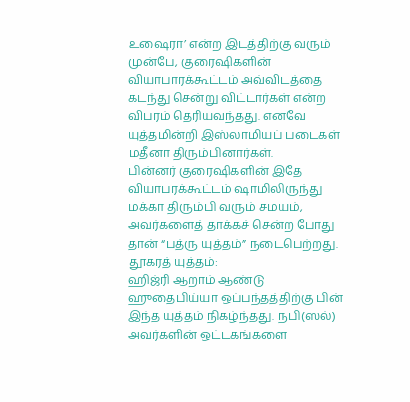உஷைரா’ என்ற இடத்திற்கு வரும் முன்பே, குரைஷிகளின் வியாபாரக்கூட்டம் அவ்விடத்தை கடந்து சென்று விட்டார்கள் என்ற விபரம் தெரியவந்தது. எனவே யுத்தமின்றி இஸ்லாமியப் படைகள் மதீனா திரும்பினார்கள்.
பின்னர் குரைஷிகளின் இதே வியாபரக்கூட்டம் ஷாமிலிருந்து மக்கா திரும்பி வரும் சமயம், அவர்களைத் தாக்கச் சென்ற போது தான் “பத்ரு யுத்தம்” நடைபெற்றது.
தூகரத் யுத்தம்:
ஹிஜ்ரி ஆறாம் ஆண்டு ஹுதைபிய்யா ஒப்பந்தத்திற்கு பின் இந்த யுத்தம் நிகழ்ந்தது. நபி(ஸல்) அவர்களின் ஒட்டகங்களை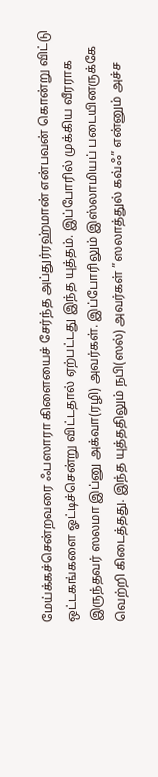மேய்க்கச்சென்றவரை ஃபஸாரா கிளையைச் சேர்ந்த அப்துர்ரஹ்மான் என்பவன் கொன்று விட்டு ஒட்டகங்களை ஓட்டிச்சென்று விட்டதால் ஏற்பட்டது இந்த யுத்தம். இப்போரில் முக்கிய வீரராக இருந்தவர் ஸலமா இப்னு அக்வா(ரழி) அவர்கள். இப்போரிலும் இஸ்லாமியப் படையினருக்கே வெற்றி கிடைத்தது. இந்த யுத்ததிலும் நபி(ஸல்) அவர்கள் ”ஸலாத்துல் கவ்ஃ” என்னும் அச்ச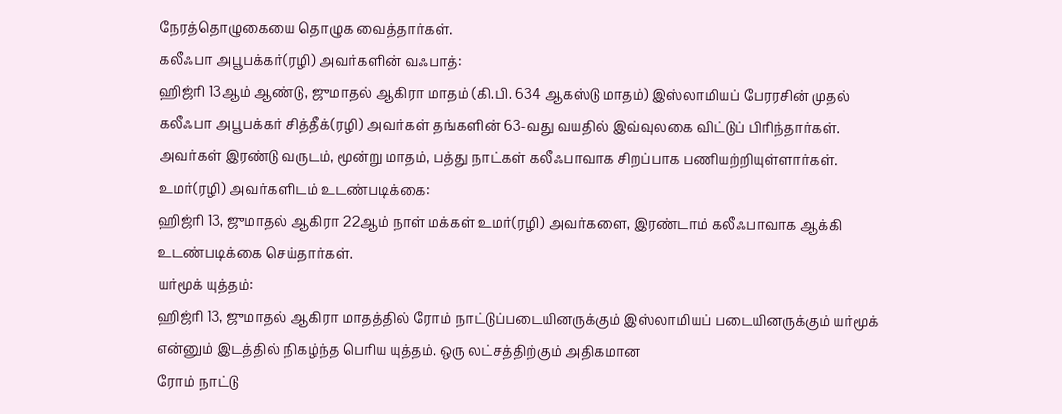நேரத்தொழுகையை தொழுக வைத்தார்கள்.
கலீஃபா அபூபக்கர்(ரழி) அவர்களின் வஃபாத்:
ஹிஜ்ரி 13ஆம் ஆண்டு, ஜுமாதல் ஆகிரா மாதம் (கி.பி. 634 ஆகஸ்டு மாதம்) இஸ்லாமியப் பேரரசின் முதல் கலீஃபா அபூபக்கர் சித்தீக்(ரழி) அவர்கள் தங்களின் 63-வது வயதில் இவ்வுலகை விட்டுப் பிரிந்தார்கள். அவர்கள் இரண்டு வருடம், மூன்று மாதம், பத்து நாட்கள் கலீஃபாவாக சிறப்பாக பணியற்றியுள்ளார்கள்.
உமர்(ரழி) அவர்களிடம் உடண்படிக்கை:
ஹிஜ்ரி 13, ஜுமாதல் ஆகிரா 22ஆம் நாள் மக்கள் உமர்(ரழி) அவர்களை, இரண்டாம் கலீஃபாவாக ஆக்கி உடண்படிக்கை செய்தார்கள்.
யர்மூக் யுத்தம்:
ஹிஜ்ரி 13, ஜுமாதல் ஆகிரா மாதத்தில் ரோம் நாட்டுப்படையினருக்கும் இஸ்லாமியப் படையினருக்கும் யர்மூக் என்னும் இடத்தில் நிகழ்ந்த பெரிய யுத்தம். ஒரு லட்சத்திற்கும் அதிகமான
ரோம் நாட்டு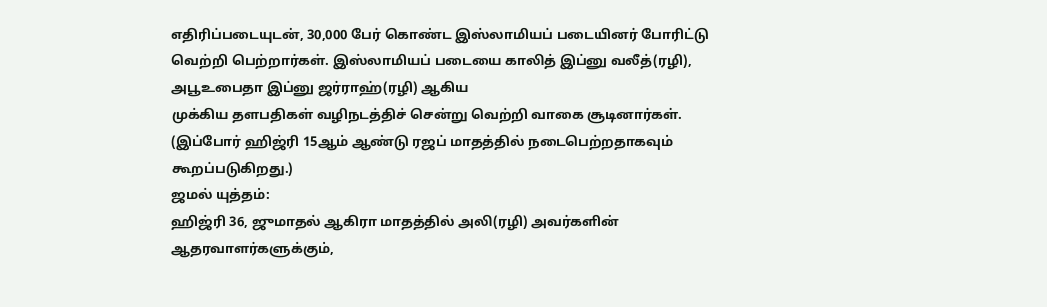எதிரிப்படையுடன், 30,000 பேர் கொண்ட இஸ்லாமியப் படையினர் போரிட்டு வெற்றி பெற்றார்கள். இஸ்லாமியப் படையை காலித் இப்னு வலீத்(ரழி), அபூஉபைதா இப்னு ஜர்ராஹ்(ரழி) ஆகிய
முக்கிய தளபதிகள் வழிநடத்திச் சென்று வெற்றி வாகை சூடினார்கள்.
(இப்போர் ஹிஜ்ரி 15ஆம் ஆண்டு ரஜப் மாதத்தில் நடைபெற்றதாகவும் கூறப்படுகிறது.)
ஜமல் யுத்தம்:
ஹிஜ்ரி 36, ஜுமாதல் ஆகிரா மாதத்தில் அலி(ரழி) அவர்களின் ஆதரவாளர்களுக்கும்,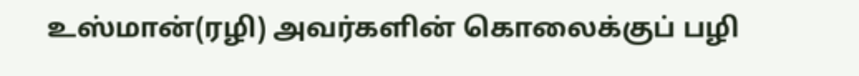உஸ்மான்(ரழி) அவர்களின் கொலைக்குப் பழி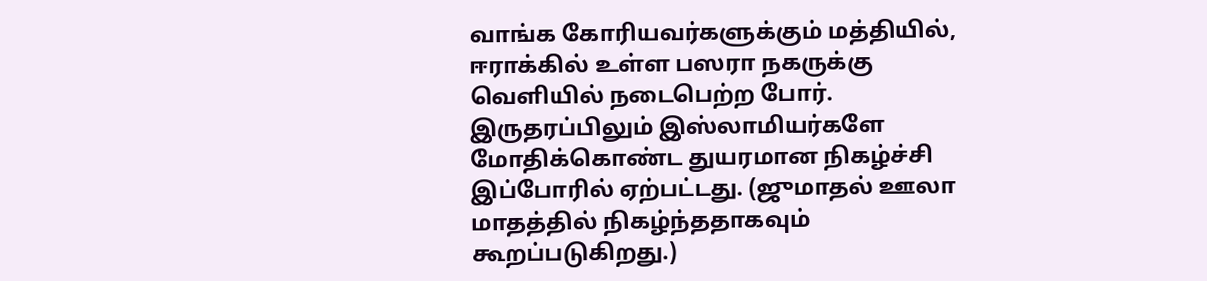வாங்க கோரியவர்களுக்கும் மத்தியில், ஈராக்கில் உள்ள பஸரா நகருக்கு வெளியில் நடைபெற்ற போர். இருதரப்பிலும் இஸ்லாமியர்களே மோதிக்கொண்ட துயரமான நிகழ்ச்சி இப்போரில் ஏற்பட்டது. (ஜுமாதல் ஊலா மாதத்தில் நிகழ்ந்ததாகவும் கூறப்படுகிறது.)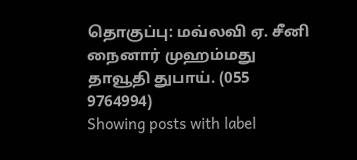தொகுப்பு: மவ்லவி ஏ. சீனி நைனார் முஹம்மது தாவூதி துபாய். (055 9764994)
Showing posts with label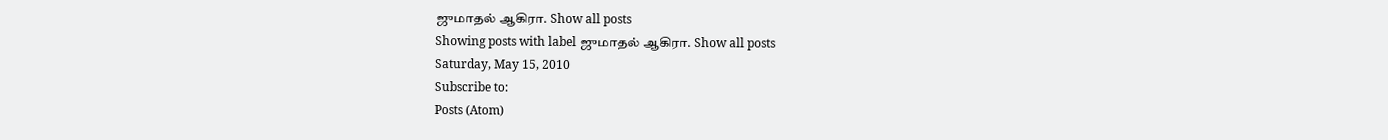ஜுமாதல் ஆகிரா. Show all posts
Showing posts with label ஜுமாதல் ஆகிரா. Show all posts
Saturday, May 15, 2010
Subscribe to:
Posts (Atom)